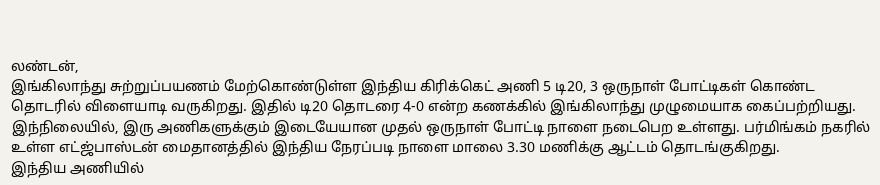லண்டன்,
இங்கிலாந்து சுற்றுப்பயணம் மேற்கொண்டுள்ள இந்திய கிரிக்கெட் அணி 5 டி20, 3 ஒருநாள் போட்டிகள் கொண்ட தொடரில் விளையாடி வருகிறது. இதில் டி20 தொடரை 4-0 என்ற கணக்கில் இங்கிலாந்து முழுமையாக கைப்பற்றியது.
இந்நிலையில், இரு அணிகளுக்கும் இடையேயான முதல் ஒருநாள் போட்டி நாளை நடைபெற உள்ளது. பர்மிங்கம் நகரில் உள்ள எட்ஜ்பாஸ்டன் மைதானத்தில் இந்திய நேரப்படி நாளை மாலை 3.30 மணிக்கு ஆட்டம் தொடங்குகிறது.
இந்திய அணியில்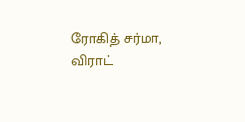ரோகித் சர்மா, விராட்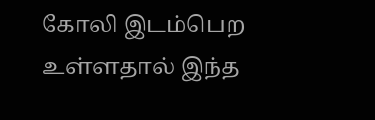கோலி இடம்பெற உள்ளதால் இந்த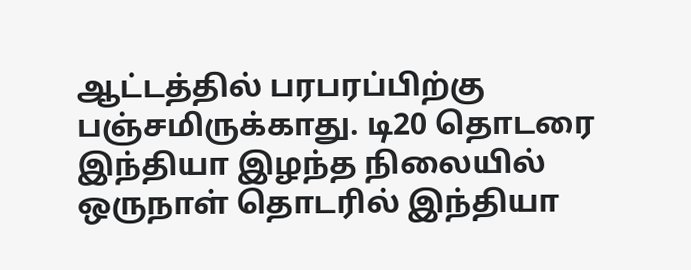ஆட்டத்தில் பரபரப்பிற்கு பஞ்சமிருக்காது. டி20 தொடரை இந்தியா இழந்த நிலையில் ஒருநாள் தொடரில் இந்தியா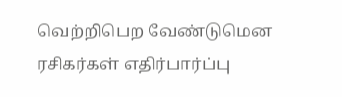வெற்றிபெற வேண்டுமென ரசிகர்கள் எதிர்பார்ப்பு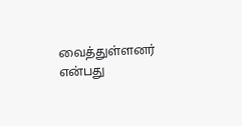வைத்துள்ளனர் என்பது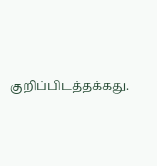குறிப்பிடத்தக்கது.